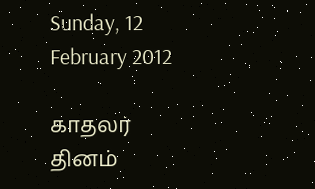Sunday, 12 February 2012

காதலர் தினம்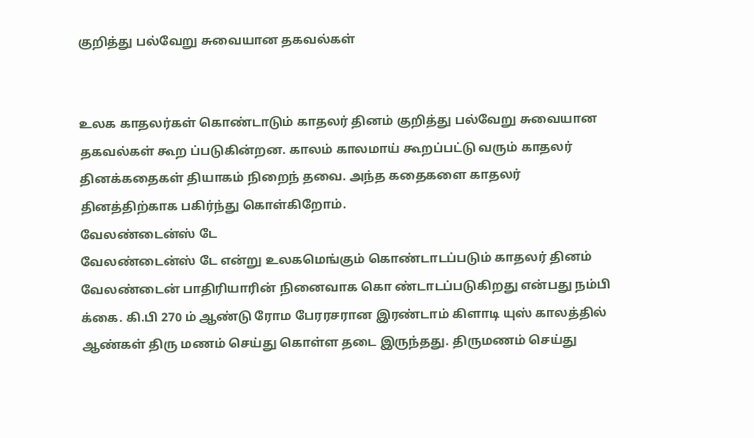குறித்து பல்வேறு சுவையான தகவல்கள்


உலக காதலர்கள் கொண்டாடும் காதலர் தினம் குறித்து பல்வேறு சுவையான தகவல்கள் கூற ப்படுகின்றன. காலம் காலமாய் கூறப்பட்டு வரும் காதலர் தினக்கதைகள் தியாகம் நிறைந் தவை. அந்த கதைகளை காதலர் தினத்திற்காக பகிர்ந்து கொள்கிறோம்.
வேலண்டைன்ஸ் டே
வேலண்டைன்ஸ் டே என்று உலகமெங்கும் கொண்டாடப்படும் காதலர் தினம் வேலண்டைன் பாதிரியாரின் நினைவாக கொ ண்டாடப்படுகிறது என்பது நம்பி க்கை. கி.பி 270 ம் ஆண்டு ரோம பேரரசரான இரண்டாம் கிளாடி யுஸ் காலத்தில் ஆண்கள் திரு மணம் செய்து கொள்ள தடை இருந்தது. திருமணம் செய்து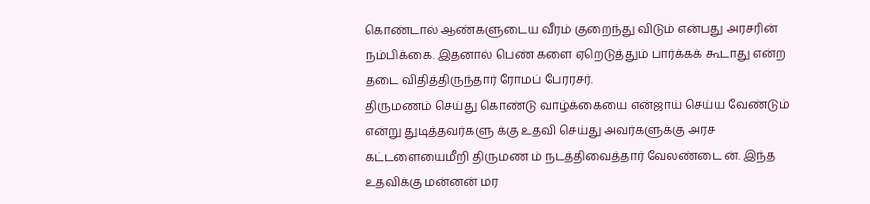கொண்டால் ஆண்களுடைய வீரம் குறைந்து விடும் என்பது அரசரின் நம்பிக்கை. இதனால் பெண் களை ஏறெடுத்தும் பார்க்கக் கூடாது என்ற தடை விதித்திருந்தார் ரோமப் பேரரசர்.
திருமணம் செய்து கொண்டு வாழ்க்கையை என்ஜாய் செய்ய வேண்டும் என்று துடித்தவர்களு க்கு உதவி செய்து அவர்களுக்கு அரச கட்டளையைமீறி திருமண ம் நடத்திவைத்தார் வேலண்டை ன். இந்த உதவிக்கு மன்னன் மர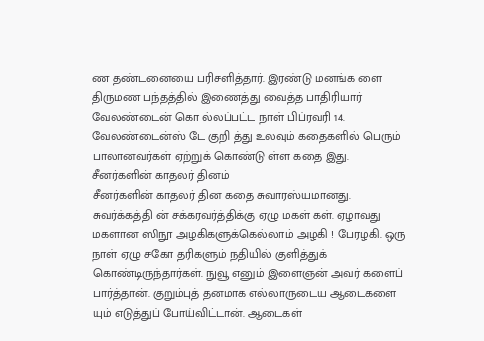ண தண்டனையை பரிசளித்தார். இரண்டு மனங்க ளை திருமண பந்தத்தில் இணைத்து வைத்த பாதிரியார் வேலண்டைன் கொ ல்லப்பட்ட நாள் பிப்ரவரி 14. வேலண்டைன்ஸ் டே குறி த்து உலவும் கதைகளில் பெரும் பாலானவர்கள் ஏற்றுக் கொண்டு ள்ள கதை இது.
சீனர்களின் காதலர் தினம்
சீனர்களின் காதலர் தின கதை சுவாரஸ்யமானது. சுவர்க்கத்தி ன் சக்கரவர்த்திக்கு ஏழு மகள் கள். ஏழாவது மகளான ஸிநூ அழகிகளுக்கெல்லாம் அழகி ! பேரழகி. ஒரு நாள் ஏழு சகோ தரிகளும் நதியில் குளித்துக் கொண்டிருந்தார்கள். நுவூ எனும் இளைஞன் அவர் களைப் பார்த்தான். குறும்புத் தனமாக எல்லாருடைய ஆடைகளை யும் எடுத்துப் போய்விட்டான். ஆடைகள்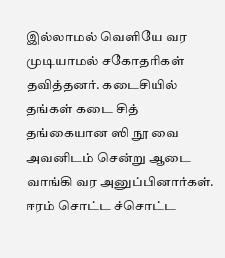இல்லாமல் வெளியே வர முடியாமல் சகோதரிகள் தவித்தனர். கடைசியில் தங்கள் கடை சித் தங்கையான ஸி நூ வை அவனிடம் சென்று ஆடை வாங்கி வர அனுப்பினார்கள். ஈரம் சொட்ட ச்சொட்ட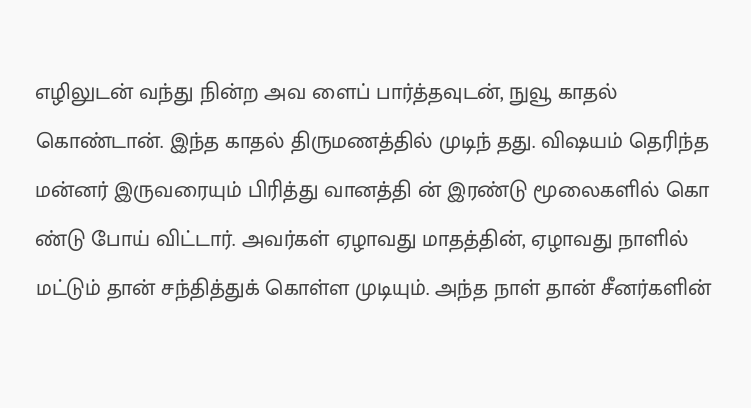எழிலுடன் வந்து நின்ற அவ ளைப் பார்த்தவுடன், நுவூ காதல் கொண்டான். இந்த காதல் திருமணத்தில் முடிந் தது. விஷயம் தெரிந்த மன்னர் இருவரையும் பிரித்து வானத்தி ன் இரண்டு மூலைகளில் கொ ண்டு போய் விட்டார். அவர்கள் ஏழாவது மாதத்தின், ஏழாவது நாளில் மட்டும் தான் சந்தித்துக் கொள்ள முடியும். அந்த நாள் தான் சீனர்களின்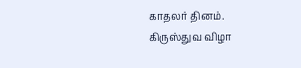காதலர் தினம்.
கிருஸ்துவ விழா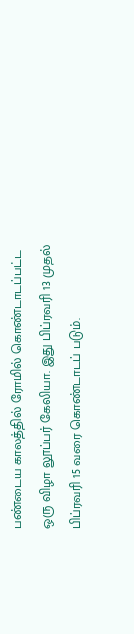பண்டைய காலத்தில் ரோமில் கொண்டாடப்பட்ட ஒரு விழா லூப்பர் கேலியா. இது பிப்ரவரி 13 முதல் பிப்ரவரி 15 வரை கொண்டாடப் படும்.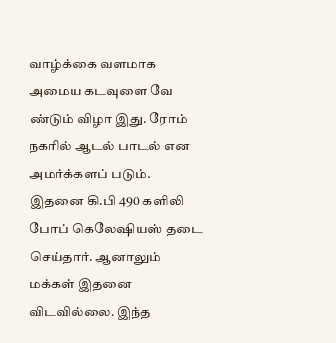வாழ்க்கை வளமாக அமைய கடவுளை வே ண்டும் விழா இது. ரோம் நகரில் ஆடல் பாடல் என அமர்க்களப் படும். இதனை கி.பி 490 களிலி போப் கெலேஷியஸ் தடை செய்தார். ஆனாலும் மக்கள் இதனை விடவில்லை. இந்த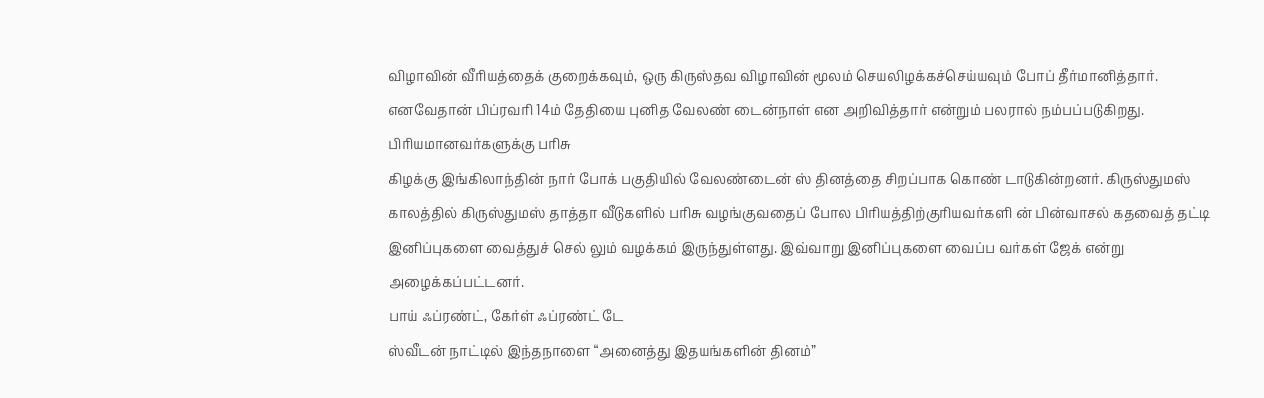விழாவின் வீரியத்தைக் குறைக்கவும், ஒரு கிருஸ்தவ விழாவின் மூலம் செயலிழக்கச்செய்யவும் போப் தீர்மானித்தார். எனவேதான் பிப்ரவரி 14ம் தேதியை புனித வேலண் டைன்நாள் என அறிவித்தார் என்றும் பலரால் நம்பப்படுகிறது.
பிரியமானவர்களுக்கு பரிசு
கிழக்கு இங்கிலாந்தின் நார் போக் பகுதியில் வேலண்டைன் ஸ் தினத்தை சிறப்பாக கொண் டாடுகின்றனர். கிருஸ்துமஸ் காலத்தில் கிருஸ்துமஸ் தாத்தா வீடுகளில் பரிசு வழங்குவதைப் போல பிரியத்திற்குரியவர்களி ன் பின்வாசல் கதவைத் தட்டி இனிப்புகளை வைத்துச் செல் லும் வழக்கம் இருந்துள்ளது. இவ்வாறு இனிப்புகளை வைப்ப வர்கள் ஜேக் என்று அழைக்கப்பட்டனர்.
பாய் ஃப்ரண்ட், கேர்ள் ஃப்ரண்ட் டே
ஸ்வீடன் நாட்டில் இந்தநாளை “அனைத்து இதயங்களின் தினம்”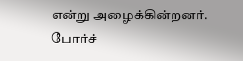என்று அழைக்கின்றனர். போர்ச்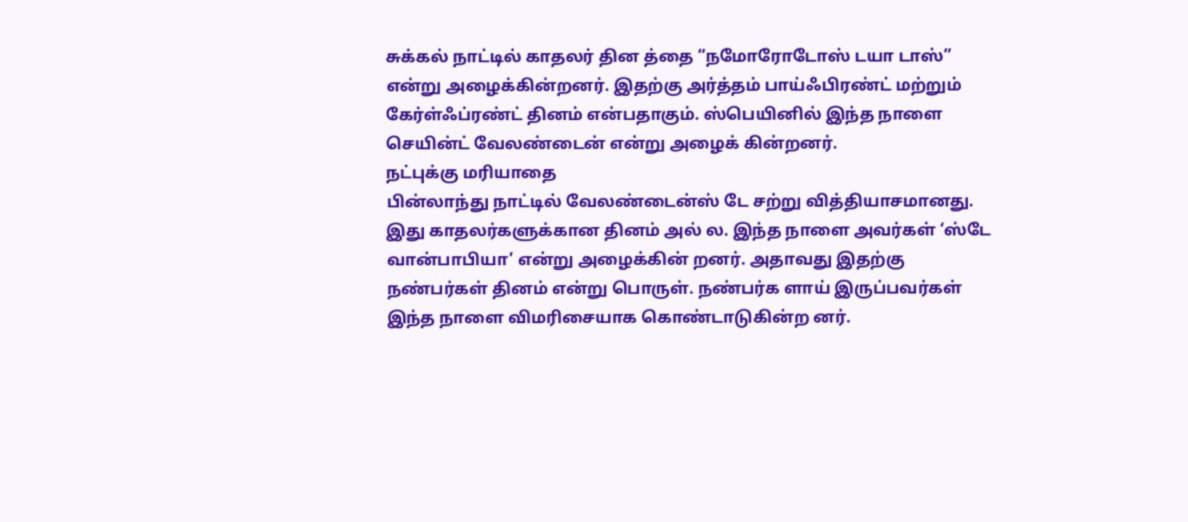சுக்கல் நாட்டில் காதலர் தின த்தை “நமோரோடோஸ் டயா டாஸ்” என்று அழைக்கின்றனர். இதற்கு அர்த்தம் பாய்ஃபிரண்ட் மற்றும் கேர்ள்ஃப்ரண்ட் தினம் என்பதாகும். ஸ்பெயினில் இந்த நாளை செயின்ட் வேலண்டைன் என்று அழைக் கின்றனர்.
நட்புக்கு மரியாதை
பின்லாந்து நாட்டில் வேலண்டைன்ஸ் டே சற்று வித்தியாசமானது. இது காதலர்களுக்கான தினம் அல் ல. இந்த நாளை அவர்கள் ‘ஸ்டே வான்பாபியா’ என்று அழைக்கின் றனர். அதாவது இதற்கு நண்பர்கள் தினம் என்று பொருள். நண்பர்க ளாய் இருப்பவர்கள் இந்த நாளை விமரிசையாக கொண்டாடுகின்ற னர்.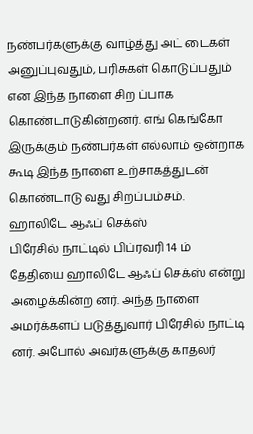நண்பர்களுக்கு வாழ்த்து அட் டைகள் அனுப்புவதும், பரிசுகள் கொடுப்பதும் என இந்த நாளை சிற ப்பாக கொண்டாடுகின்றனர். எங் கெங்கோ இருக்கும் நண்பர்கள் எல்லாம் ஒன்றாக கூடி இந்த நாளை உற்சாகத்துடன் கொண்டாடு வது சிறப்பம்சம்.
ஹாலிடே ஆஃப் செக்ஸ்
பிரேசில் நாட்டில் பிப்ரவரி 14 ம் தேதியை ஹாலிடே ஆஃப் செக்ஸ் என்று அழைக்கின்ற னர். அந்த நாளை அமர்க்களப் படுத்துவார் பிரேசில் நாட்டி னர். அபோல் அவர்களுக்கு காதலர்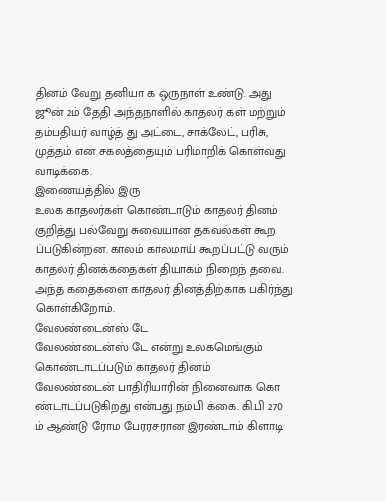தினம் வேறு தனியா க ஒருநாள் உண்டு. அது ஜூன் 2ம் தேதி அந்தநாளில் காதலர் கள் மற்றும் தம்பதியர் வாழ்த் து அட்டை, சாக்லேட், பரிசு, முத்தம் என சகலத்தையும் பரிமாறிக் கொள்வது வாடிக்கை.
இணையத்தில் இரு
உலக காதலர்கள் கொண்டாடும் காதலர் தினம் குறித்து பல்வேறு சுவையான தகவல்கள் கூற ப்படுகின்றன. காலம் காலமாய் கூறப்பட்டு வரும் காதலர் தினக்கதைகள் தியாகம் நிறைந் தவை. அந்த கதைகளை காதலர் தினத்திற்காக பகிர்ந்து கொள்கிறோம்.
வேலண்டைன்ஸ் டே
வேலண்டைன்ஸ் டே என்று உலகமெங்கும் கொண்டாடப்படும் காதலர் தினம் வேலண்டைன் பாதிரியாரின் நினைவாக கொ ண்டாடப்படுகிறது என்பது நம்பி க்கை. கி.பி 270 ம் ஆண்டு ரோம பேரரசரான இரண்டாம் கிளாடி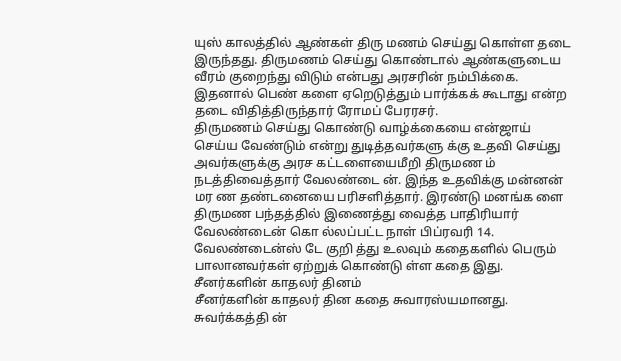யுஸ் காலத்தில் ஆண்கள் திரு மணம் செய்து கொள்ள தடை இருந்தது. திருமணம் செய்து கொண்டால் ஆண்களுடைய வீரம் குறைந்து விடும் என்பது அரசரின் நம்பிக்கை. இதனால் பெண் களை ஏறெடுத்தும் பார்க்கக் கூடாது என்ற தடை விதித்திருந்தார் ரோமப் பேரரசர்.
திருமணம் செய்து கொண்டு வாழ்க்கையை என்ஜாய் செய்ய வேண்டும் என்று துடித்தவர்களு க்கு உதவி செய்து அவர்களுக்கு அரச கட்டளையைமீறி திருமண ம் நடத்திவைத்தார் வேலண்டை ன். இந்த உதவிக்கு மன்னன் மர ண தண்டனையை பரிசளித்தார். இரண்டு மனங்க ளை திருமண பந்தத்தில் இணைத்து வைத்த பாதிரியார் வேலண்டைன் கொ ல்லப்பட்ட நாள் பிப்ரவரி 14. வேலண்டைன்ஸ் டே குறி த்து உலவும் கதைகளில் பெரும் பாலானவர்கள் ஏற்றுக் கொண்டு ள்ள கதை இது.
சீனர்களின் காதலர் தினம்
சீனர்களின் காதலர் தின கதை சுவாரஸ்யமானது. சுவர்க்கத்தி ன்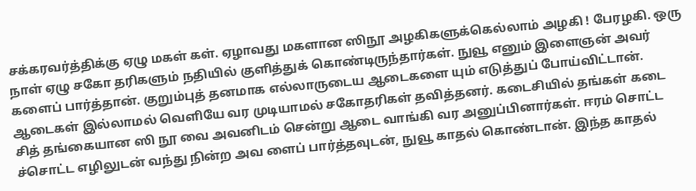சக்கரவர்த்திக்கு ஏழு மகள் கள். ஏழாவது மகளான ஸிநூ அழகிகளுக்கெல்லாம் அழகி ! பேரழகி. ஒரு நாள் ஏழு சகோ தரிகளும் நதியில் குளித்துக் கொண்டிருந்தார்கள். நுவூ எனும் இளைஞன் அவர் களைப் பார்த்தான். குறும்புத் தனமாக எல்லாருடைய ஆடைகளை யும் எடுத்துப் போய்விட்டான். ஆடைகள் இல்லாமல் வெளியே வர முடியாமல் சகோதரிகள் தவித்தனர். கடைசியில் தங்கள் கடை சித் தங்கையான ஸி நூ வை அவனிடம் சென்று ஆடை வாங்கி வர அனுப்பினார்கள். ஈரம் சொட்ட ச்சொட்ட எழிலுடன் வந்து நின்ற அவ ளைப் பார்த்தவுடன், நுவூ காதல் கொண்டான். இந்த காதல்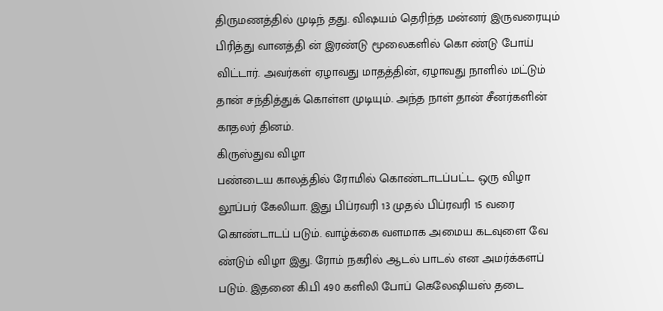திருமணத்தில் முடிந் தது. விஷயம் தெரிந்த மன்னர் இருவரையும் பிரித்து வானத்தி ன் இரண்டு மூலைகளில் கொ ண்டு போய் விட்டார். அவர்கள் ஏழாவது மாதத்தின், ஏழாவது நாளில் மட்டும் தான் சந்தித்துக் கொள்ள முடியும். அந்த நாள் தான் சீனர்களின் காதலர் தினம்.
கிருஸ்துவ விழா
பண்டைய காலத்தில் ரோமில் கொண்டாடப்பட்ட ஒரு விழா லூப்பர் கேலியா. இது பிப்ரவரி 13 முதல் பிப்ரவரி 15 வரை கொண்டாடப் படும். வாழ்க்கை வளமாக அமைய கடவுளை வே ண்டும் விழா இது. ரோம் நகரில் ஆடல் பாடல் என அமர்க்களப் படும். இதனை கி.பி 490 களிலி போப் கெலேஷியஸ் தடை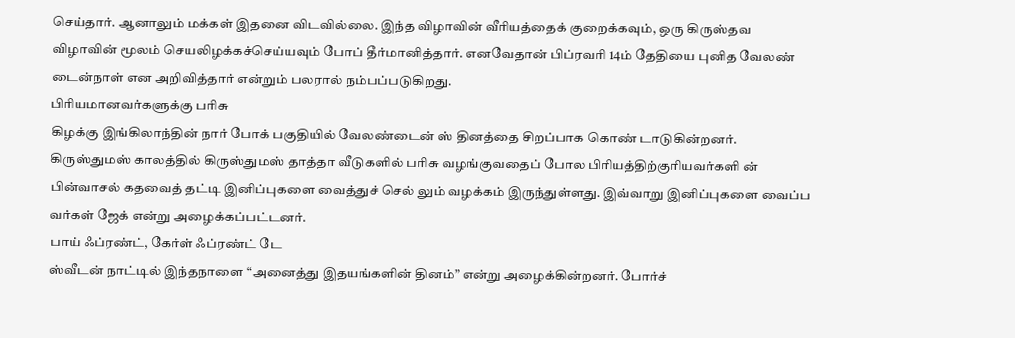செய்தார். ஆனாலும் மக்கள் இதனை விடவில்லை. இந்த விழாவின் வீரியத்தைக் குறைக்கவும், ஒரு கிருஸ்தவ விழாவின் மூலம் செயலிழக்கச்செய்யவும் போப் தீர்மானித்தார். எனவேதான் பிப்ரவரி 14ம் தேதியை புனித வேலண் டைன்நாள் என அறிவித்தார் என்றும் பலரால் நம்பப்படுகிறது.
பிரியமானவர்களுக்கு பரிசு
கிழக்கு இங்கிலாந்தின் நார் போக் பகுதியில் வேலண்டைன் ஸ் தினத்தை சிறப்பாக கொண் டாடுகின்றனர். கிருஸ்துமஸ் காலத்தில் கிருஸ்துமஸ் தாத்தா வீடுகளில் பரிசு வழங்குவதைப் போல பிரியத்திற்குரியவர்களி ன் பின்வாசல் கதவைத் தட்டி இனிப்புகளை வைத்துச் செல் லும் வழக்கம் இருந்துள்ளது. இவ்வாறு இனிப்புகளை வைப்ப வர்கள் ஜேக் என்று அழைக்கப்பட்டனர்.
பாய் ஃப்ரண்ட், கேர்ள் ஃப்ரண்ட் டே
ஸ்வீடன் நாட்டில் இந்தநாளை “அனைத்து இதயங்களின் தினம்” என்று அழைக்கின்றனர். போர்ச்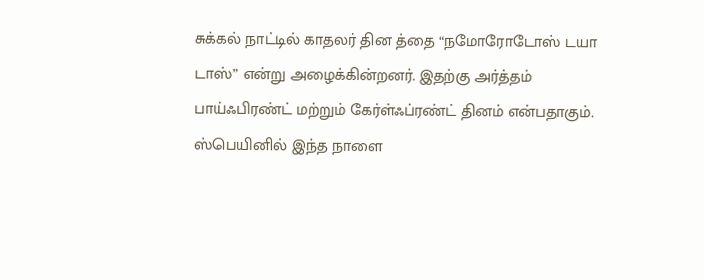சுக்கல் நாட்டில் காதலர் தின த்தை “நமோரோடோஸ் டயா டாஸ்” என்று அழைக்கின்றனர். இதற்கு அர்த்தம் பாய்ஃபிரண்ட் மற்றும் கேர்ள்ஃப்ரண்ட் தினம் என்பதாகும். ஸ்பெயினில் இந்த நாளை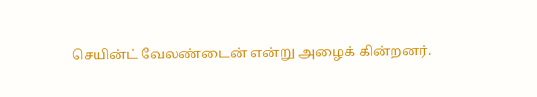செயின்ட் வேலண்டைன் என்று அழைக் கின்றனர்.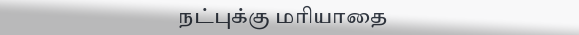நட்புக்கு மரியாதை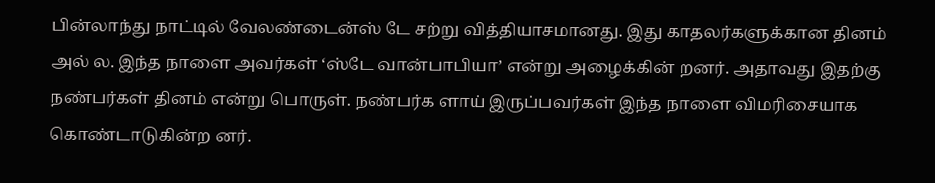பின்லாந்து நாட்டில் வேலண்டைன்ஸ் டே சற்று வித்தியாசமானது. இது காதலர்களுக்கான தினம் அல் ல. இந்த நாளை அவர்கள் ‘ஸ்டே வான்பாபியா’ என்று அழைக்கின் றனர். அதாவது இதற்கு நண்பர்கள் தினம் என்று பொருள். நண்பர்க ளாய் இருப்பவர்கள் இந்த நாளை விமரிசையாக கொண்டாடுகின்ற னர்.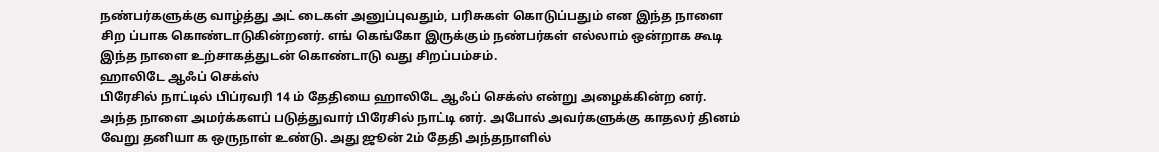நண்பர்களுக்கு வாழ்த்து அட் டைகள் அனுப்புவதும், பரிசுகள் கொடுப்பதும் என இந்த நாளை சிற ப்பாக கொண்டாடுகின்றனர். எங் கெங்கோ இருக்கும் நண்பர்கள் எல்லாம் ஒன்றாக கூடி இந்த நாளை உற்சாகத்துடன் கொண்டாடு வது சிறப்பம்சம்.
ஹாலிடே ஆஃப் செக்ஸ்
பிரேசில் நாட்டில் பிப்ரவரி 14 ம் தேதியை ஹாலிடே ஆஃப் செக்ஸ் என்று அழைக்கின்ற னர். அந்த நாளை அமர்க்களப் படுத்துவார் பிரேசில் நாட்டி னர். அபோல் அவர்களுக்கு காதலர் தினம் வேறு தனியா க ஒருநாள் உண்டு. அது ஜூன் 2ம் தேதி அந்தநாளில்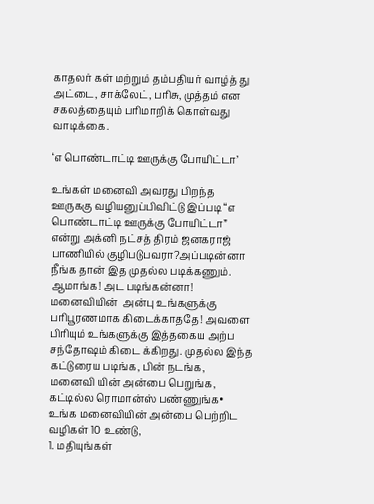காதலர் கள் மற்றும் தம்பதியர் வாழ்த் து அட்டை, சாக்லேட், பரிசு, முத்தம் என சகலத்தையும் பரிமாறிக் கொள்வது வாடிக்கை.

‘எ பொண்டாட்டி ஊருக்கு போயிட்டா’

உங்கள் மனைவி அவரது பிறந்த ஊருககு வழியனுப்பிவிட்டு இப்ப‍டி “எ பொண்டாட்டி ஊருக்கு போயிட்டா” என்று அக்னி நட்சத் திரம் ஜனகராஜ் பாணியில் குழிபடுபவரா?அப்ப‍டின்னா நீங்க தான் இத முதல்ல‍ படிக்க‍ணும். ஆமாங்க! அட படிங்கன்னா!
மனைவியின்  அன்பு உங்களுக்கு பரிபூரணமாக கிடைக்காததே! அவளை பிரியும் உங்களுக்கு இத்தகைய அற்ப சந்தோஷம் கிடை க்கிறது. முதல்ல இந்த கட்டுரைய படிங்க, பின் நடங்க,  மனைவி யின் அன்பை பெறுங்க, கட்டில்ல‍ ரொமான்ஸ் பண்ணுங்க•
உங்க மனைவியின் அன்பை பெற்றிட வழிகள் 10 உண்டு,
1. மதியுங்கள்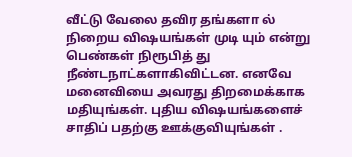வீட்டு வேலை தவிர தங்களா ல் நிறைய விஷயங்கள் முடி யும் என்று பெண்கள் நிரூபித் து நீண்டநாட்களாகிவிட்டன. எனவே மனைவியை அவரது திறமைக்காக மதியுங்கள். புதிய விஷயங்களைச் சாதிப் பதற்கு ஊக்குவியுங்கள் .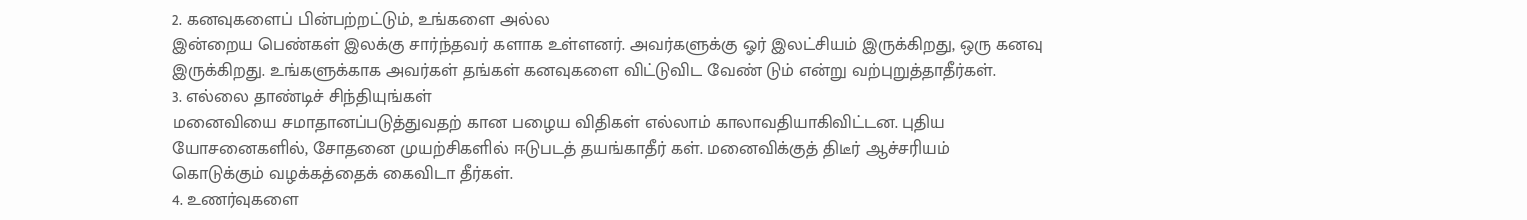2. கனவுகளைப் பின்பற்றட்டும், உங்களை அல்ல
இன்றைய பெண்கள் இலக்கு சார்ந்தவர் களாக உள்ளனர். அவர்களுக்கு ஓர் இலட்சியம் இருக்கிறது, ஒரு கனவு இருக்கிறது. உங்களுக்காக அவர்கள் தங்கள் கனவுகளை விட்டுவிட வேண் டும் என்று வற்புறுத்தாதீர்கள்.
3. எல்லை தாண்டிச் சிந்தியுங்கள்
மனைவியை சமாதானப்படுத்துவதற் கான பழைய விதிகள் எல்லாம் காலாவதியாகிவிட்டன. புதிய யோசனைகளில், சோதனை முயற்சிகளில் ஈடுபடத் தயங்காதீர் கள். மனைவிக்குத் திடீர் ஆச்சரியம் கொடுக்கும் வழக்கத்தைக் கைவிடா தீர்கள்.
4. உணர்வுகளை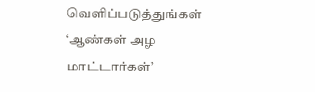வெளிப்படுத்துங்கள்
‘ஆண்கள் அழ மாட்டார்கள்’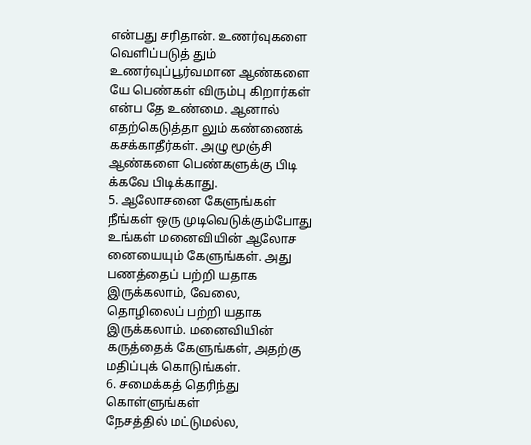என்பது சரிதான். உணர்வுகளை வெளிப்படுத் தும் உணர்வுப்பூர்வமான ஆண்களை யே பெண்கள் விரும்பு கிறார்கள் என்ப தே உண்மை. ஆனால் எதற்கெடுத்தா லும் கண்ணைக் கசக்காதீர்கள். அழு மூஞ்சி ஆண்களை பெண்களுக்கு பிடி க்கவே பிடிக்காது.
5. ஆலோசனை கேளுங்கள்
நீங்கள் ஒரு முடிவெடுக்கும்போது உங்கள் மனைவியின் ஆலோச னையையும் கேளுங்கள். அது பணத்தைப் பற்றி யதாக இருக்கலாம், வேலை, தொழிலைப் பற்றி யதாக இருக்கலாம். மனைவியின் கருத்தைக் கேளுங்கள், அதற்கு மதிப்புக் கொடுங்கள்.
6. சமைக்கத் தெரிந்து கொள்ளுங்கள்
நேசத்தில் மட்டுமல்ல,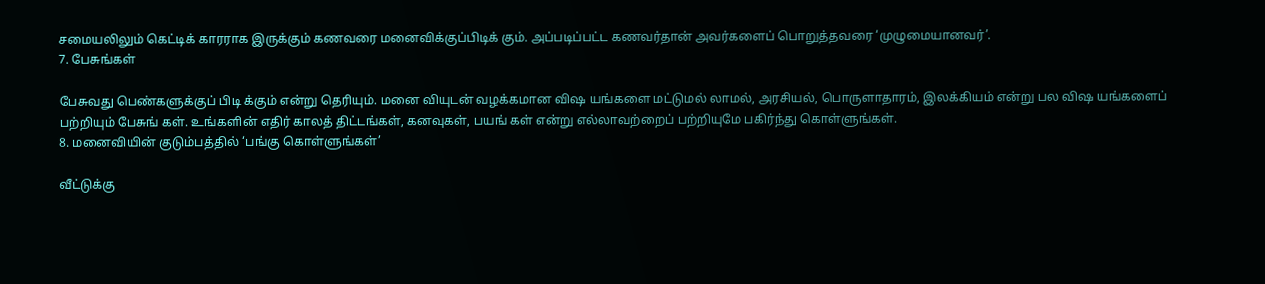சமையலிலும் கெட்டிக் காரராக இருக்கும் கணவரை மனைவிக்குப்பிடிக் கும். அப்படிப்பட்ட கணவர்தான் அவர்களைப் பொறுத்தவரை ‘முழுமையானவர்’.
7. பேசுங்கள்

பேசுவது பெண்களுக்குப் பிடி க்கும் என்று தெரியும். மனை வியுடன் வழக்கமான விஷ யங்களை மட்டுமல் லாமல், அரசியல், பொருளாதாரம், இலக்கியம் என்று பல விஷ யங்களைப் பற்றியும் பேசுங் கள். உங்களின் எதிர் காலத் திட்டங்கள், கனவுகள், பயங் கள் என்று எல்லாவற்றைப் பற்றியுமே பகிர்ந்து கொள்ளுங்கள்.
8. மனைவியின் குடும்பத்தில் ‘பங்கு கொள்ளுங்கள்’

வீட்டுக்கு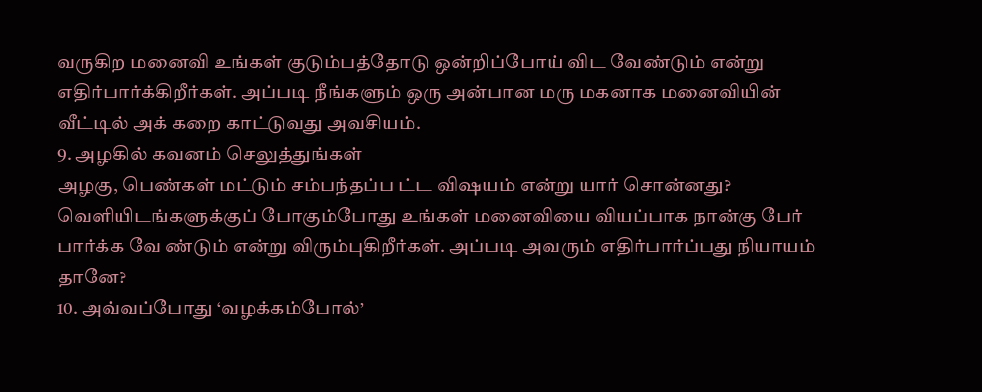வருகிற மனைவி உங்கள் குடும்பத்தோடு ஒன்றிப்போய் விட வேண்டும் என்று எதிர்பார்க்கிறீர்கள். அப்படி நீங்களும் ஒரு அன்பான மரு மகனாக மனைவியின் வீட்டில் அக் கறை காட்டுவது அவசியம்.
9. அழகில் கவனம் செலுத்துங்கள்
அழகு, பெண்கள் மட்டும் சம்பந்தப்ப ட்ட விஷயம் என்று யார் சொன்னது? வெளியிடங்களுக்குப் போகும்போது உங்கள் மனைவியை வியப்பாக நான்கு பேர் பார்க்க வே ண்டும் என்று விரும்புகிறீர்கள். அப்படி அவரும் எதிர்பார்ப்பது நியாயம் தானே?
10. அவ்வப்போது ‘வழக்கம்போல்’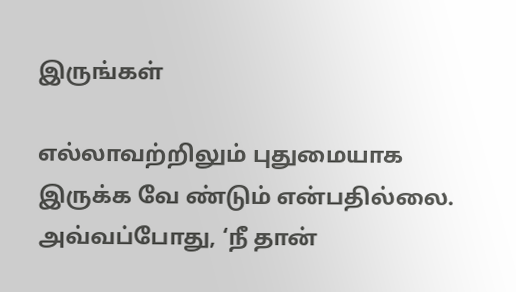இருங்கள்

எல்லாவற்றிலும் புதுமையாக இருக்க வே ண்டும் என்பதில்லை. அவ்வப்போது, ‘நீ தான்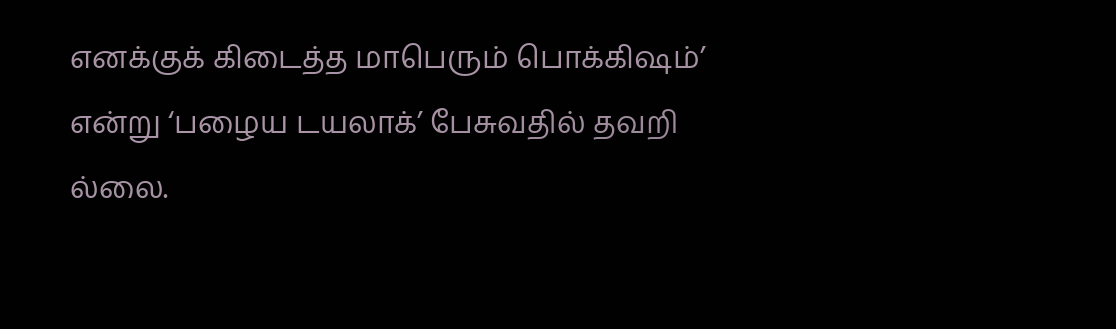எனக்குக் கிடைத்த மாபெரும் பொக்கிஷம்’ என்று ‘பழைய டயலாக்’ பேசுவதில் தவறி ல்லை.